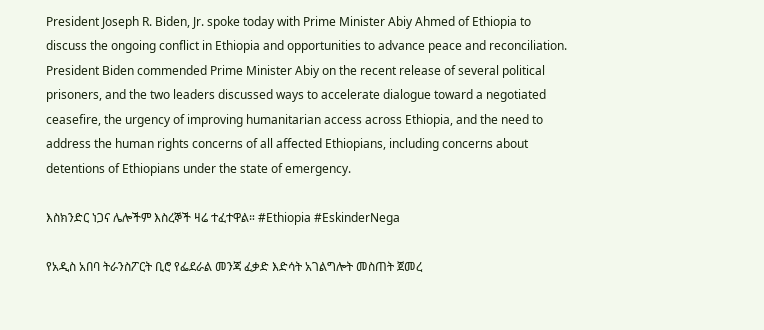President Joseph R. Biden, Jr. spoke today with Prime Minister Abiy Ahmed of Ethiopia to discuss the ongoing conflict in Ethiopia and opportunities to advance peace and reconciliation. President Biden commended Prime Minister Abiy on the recent release of several political prisoners, and the two leaders discussed ways to accelerate dialogue toward a negotiated ceasefire, the urgency of improving humanitarian access across Ethiopia, and the need to address the human rights concerns of all affected Ethiopians, including concerns about detentions of Ethiopians under the state of emergency.

እስክንድር ነጋና ሌሎችም እስረኞች ዛሬ ተፈተዋል። #Ethiopia #EskinderNega

የአዲስ አበባ ትራንስፖርት ቢሮ የፌደራል መንጃ ፈቃድ እድሳት አገልግሎት መስጠት ጀመረ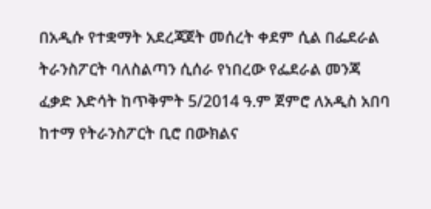በአዲሱ የተቋማት አደረጃጀት መሰረት ቀደም ሲል በፌደራል ትራንስፖርት ባለስልጣን ሲሰራ የነበረው የፌደራል መንጃ ፈቃድ እድሳት ከጥቅምት 5/2014 ዓ.ም ጀምሮ ለአዲስ አበባ ከተማ የትራንስፖርት ቢሮ በውክልና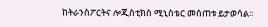ከትራንስፖርትና ሎጂስቲክስ ሚኒስቴር መሰጠቱ ይታወሳል፡፡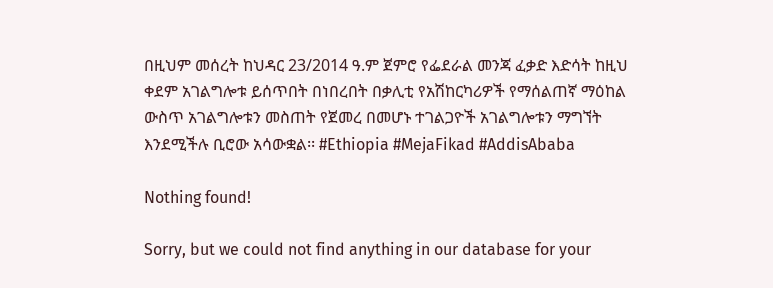በዚህም መሰረት ከህዳር 23/2014 ዓ.ም ጀምሮ የፌደራል መንጃ ፈቃድ እድሳት ከዚህ ቀደም አገልግሎቱ ይሰጥበት በነበረበት በቃሊቲ የአሽከርካሪዎች የማሰልጠኛ ማዕከል ውስጥ አገልግሎቱን መስጠት የጀመረ በመሆኑ ተገልጋዮች አገልግሎቱን ማግኘት እንደሚችሉ ቢሮው አሳውቋል፡፡ #Ethiopia #MejaFikad #AddisAbaba

Nothing found!

Sorry, but we could not find anything in our database for your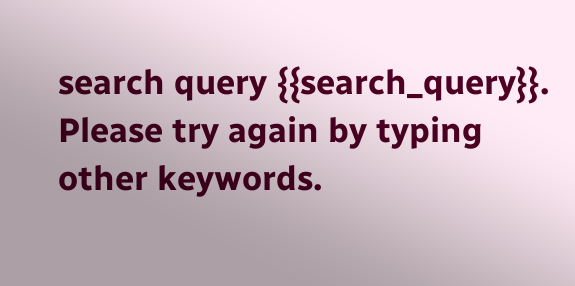search query {{search_query}}. Please try again by typing other keywords.